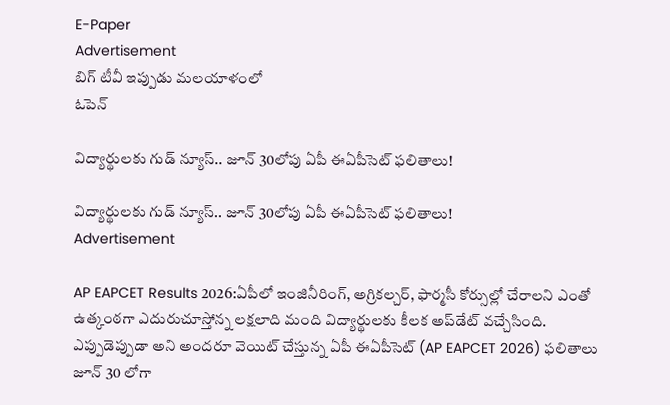E-Paper
Advertisement
బిగ్ టీవీ ఇప్పుడు మలయాళంలో
ఓపెన్

విద్యార్థులకు గుడ్ న్యూస్.. జూన్ 30లోపు ఏపీ ఈఏపీసెట్ ఫలితాలు!

విద్యార్థులకు గుడ్ న్యూస్.. జూన్ 30లోపు ఏపీ ఈఏపీసెట్ ఫలితాలు!
Advertisement

AP EAPCET Results 2026:ఏపీలో ఇంజినీరింగ్, అగ్రికల్చర్, ఫార్మసీ కోర్సుల్లో చేరాలని ఎంతో ఉత్కంఠగా ఎదురుచూస్తోన్న లక్షలాది మంది విద్యార్థులకు కీలక అప్‌డేట్ వచ్చేసింది. ఎప్పుడెప్పుడా అని అందరూ వెయిట్ చేస్తున్న ఏపీ ఈఏపీసెట్ (AP EAPCET 2026) ఫలితాలు జూన్ 30 లోగా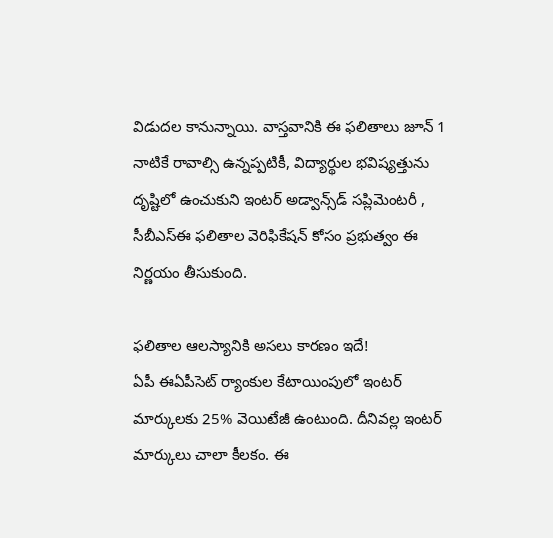విడుదల కానున్నాయి. వాస్తవానికి ఈ ఫలితాలు జూన్ 1 నాటికే రావాల్సి ఉన్నప్పటికీ, విద్యార్థుల భవిష్యత్తును దృష్టిలో ఉంచుకుని ఇంటర్ అడ్వాన్స్‌డ్ సప్లిమెంటరీ , సీబీఎస్ఈ ఫలితాల వెరిఫికేషన్ కోసం ప్రభుత్వం ఈ నిర్ణయం తీసుకుంది.

ఫలితాల ఆలస్యానికి అసలు కారణం ఇదే!
ఏపీ ఈఏపీసెట్ ర్యాంకుల కేటాయింపులో ఇంటర్ మార్కులకు 25% వెయిటేజీ ఉంటుంది. దీనివల్ల ఇంటర్ మార్కులు చాలా కీలకం. ఈ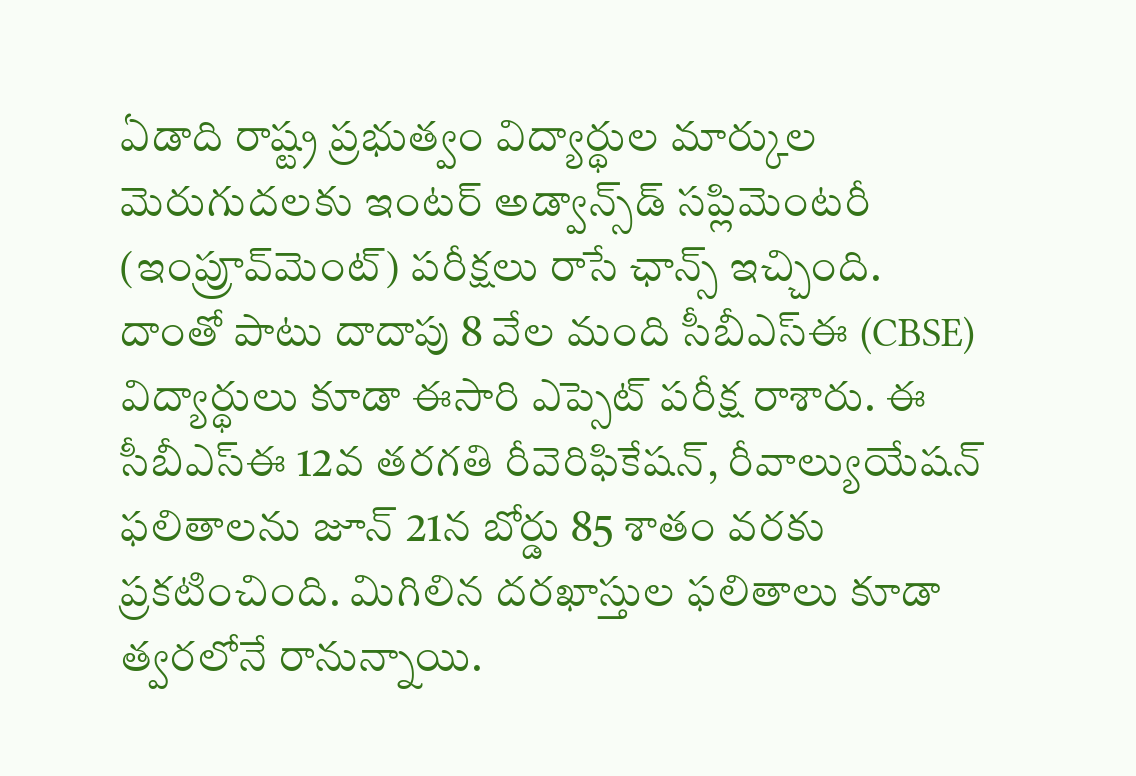ఏడాది రాష్ట్ర ప్రభుత్వం విద్యార్థుల మార్కుల మెరుగుదలకు ఇంటర్ అడ్వాన్స్‌డ్ సప్లిమెంటరీ (ఇంప్రూవ్‌మెంట్) పరీక్షలు రాసే ఛాన్స్ ఇచ్చింది. దాంతో పాటు దాదాపు 8 వేల మంది సీబీఎస్ఈ (CBSE) విద్యార్థులు కూడా ఈసారి ఎప్సెట్ పరీక్ష రాశారు. ఈ సీబీఎస్ఈ 12వ తరగతి రీవెరిఫికేషన్, రీవాల్యుయేషన్ ఫలితాలను జూన్ 21న బోర్డు 85 శాతం వరకు ప్రకటించింది. మిగిలిన దరఖాస్తుల ఫలితాలు కూడా త్వరలోనే రానున్నాయి.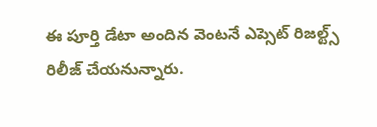ఈ పూర్తి డేటా అందిన వెంటనే ఎప్సెట్ రిజల్ట్స్ రిలీజ్ చేయనున్నారు.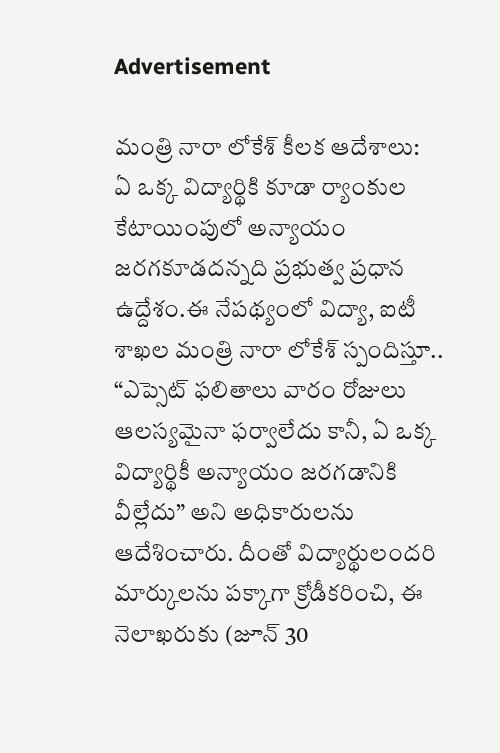Advertisement

మంత్రి నారా లోకేశ్ కీలక ఆదేశాలు:
ఏ ఒక్క విద్యార్థికి కూడా ర్యాంకుల కేటాయింపులో అన్యాయం జరగకూడదన్నది ప్రభుత్వ ప్రధాన ఉద్దేశం.ఈ నేపథ్యంలో విద్యా, ఐటీ శాఖల మంత్రి నారా లోకేశ్ స్పందిస్తూ.. “ఎప్సెట్ ఫలితాలు వారం రోజులు ఆలస్యమైనా ఫర్వాలేదు కానీ, ఏ ఒక్క విద్యార్థికీ అన్యాయం జరగడానికి వీల్లేదు” అని అధికారులను ఆదేశించారు. దీంతో విద్యార్థులందరి మార్కులను పక్కాగా క్రోడీకరించి, ఈ నెలాఖరుకు (జూన్ 30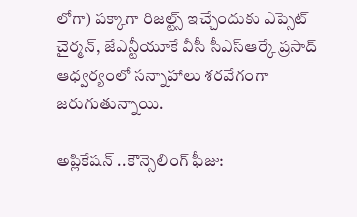లోగా) పక్కాగా రిజల్ట్స్ ఇచ్చేందుకు ఎప్సెట్ చైర్మన్, జేఎన్టీయూకే వీసీ సీఎస్ఆర్కే ప్రసాద్ ఆధ్వర్యంలో సన్నాహాలు శరవేగంగా జరుగుతున్నాయి.

అప్లికేషన్ ..కౌన్సెలింగ్ ఫీజు: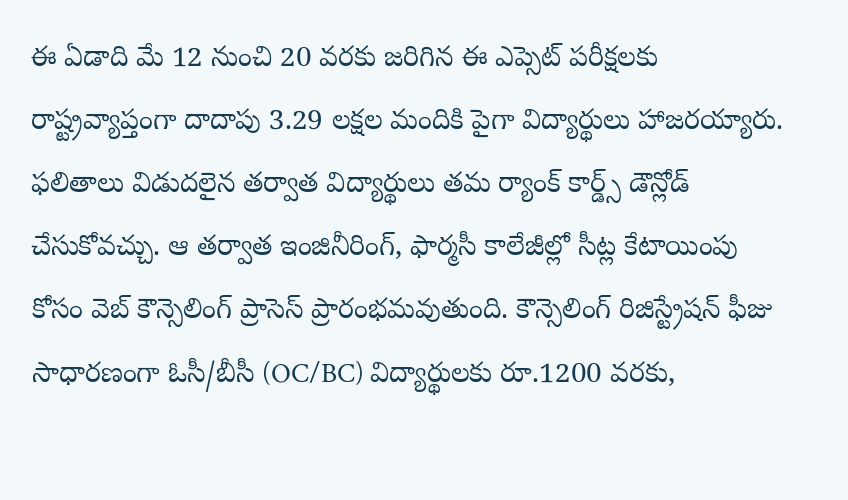ఈ ఏడాది మే 12 నుంచి 20 వరకు జరిగిన ఈ ఎప్సెట్ పరీక్షలకు రాష్ట్రవ్యాప్తంగా దాదాపు 3.29 లక్షల మందికి పైగా విద్యార్థులు హాజరయ్యారు. ఫలితాలు విడుదలైన తర్వాత విద్యార్థులు తమ ర్యాంక్ కార్డ్స్ డౌన్లోడ్ చేసుకోవచ్చు. ఆ తర్వాత ఇంజినీరింగ్, ఫార్మసీ కాలేజీల్లో సీట్ల కేటాయింపు కోసం వెబ్ కౌన్సెలింగ్ ప్రాసెస్ ప్రారంభమవుతుంది. కౌన్సెలింగ్ రిజిస్ట్రేషన్ ఫీజు సాధారణంగా ఓసీ/బీసీ (OC/BC) విద్యార్థులకు రూ.1200 వరకు,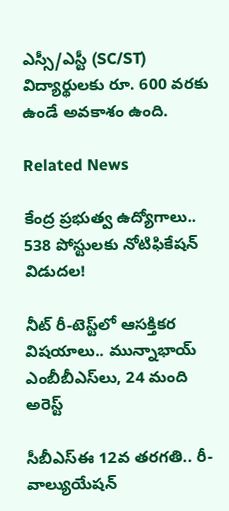ఎస్సీ/ఎస్టీ (SC/ST) విద్యార్థులకు రూ. 600 వరకు ఉండే అవకాశం ఉంది.

Related News

కేంద్ర ప్రభుత్వ ఉద్యోగాలు.. 538 పోస్టులకు నోటిఫికేషన్ విడుదల!

నీట్ రీ-టెస్ట్‌లో ఆసక్తికర విషయాలు.. మున్నాభాయ్ ఎంబీబీఎస్‌లు, 24 మంది అరెస్ట్

సీబీఎస్ఈ 12వ తరగతి.. రీ-వాల్యుయేషన్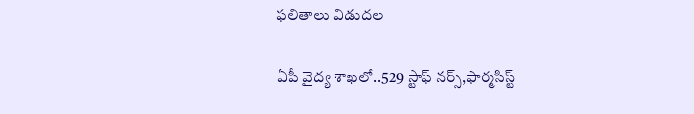ఫలితాలు విడుదల

ఏపీ వైద్య శాఖలో..529 స్టాఫ్ నర్స్,ఫార్మసిస్ట్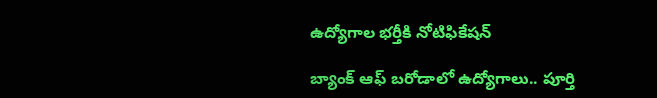ఉద్యోగాల భర్తీకి నోటిఫికేషన్

బ్యాంక్ ఆఫ్ బరోడాలో ఉద్యోగాలు.. పూర్తి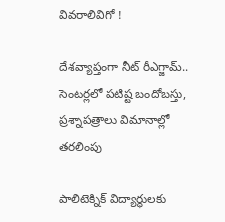వివరాలివిగో !

దేశవ్యాప్తంగా నీట్ రీఎగ్జామ్.. సెంటర్లలో పటిష్ట బందోబస్తు, ప్రశ్నాపత్రాలు విమానాల్లో తరలింపు

పాలిటెక్నిక్ విద్యార్థులకు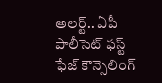అలర్ట్.. ఏపీ పాలీసెట్ ఫస్ట్ ఫేజ్ కౌన్సెలింగ్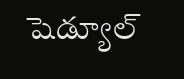షెడ్యూల్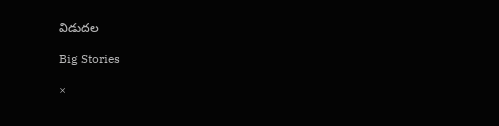విడుదల

Big Stories

×